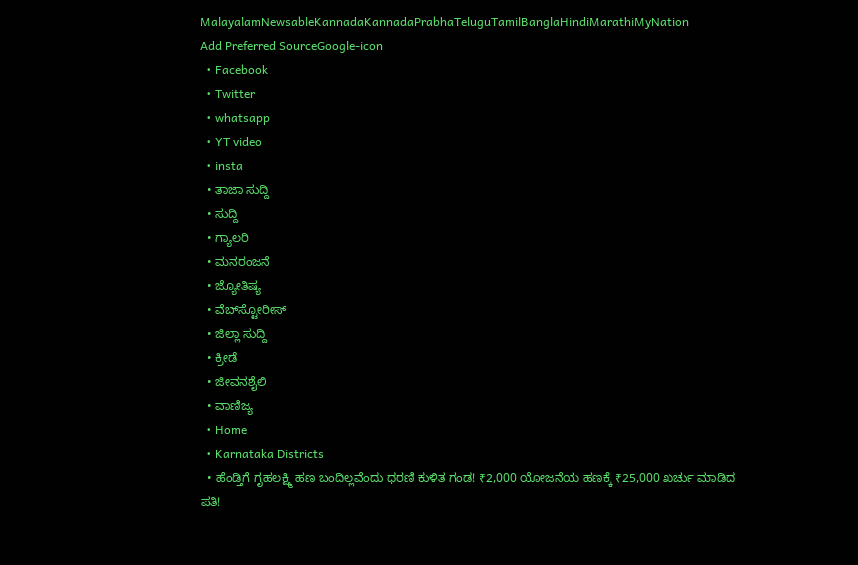MalayalamNewsableKannadaKannadaPrabhaTeluguTamilBanglaHindiMarathiMyNation
Add Preferred SourceGoogle-icon
  • Facebook
  • Twitter
  • whatsapp
  • YT video
  • insta
  • ತಾಜಾ ಸುದ್ದಿ
  • ಸುದ್ದಿ
  • ಗ್ಯಾಲರಿ
  • ಮನರಂಜನೆ
  • ಜ್ಯೋತಿಷ್ಯ
  • ವೆಬ್‌ಸ್ಟೋರೀಸ್
  • ಜಿಲ್ಲಾ ಸುದ್ದಿ
  • ಕ್ರೀಡೆ
  • ಜೀವನಶೈಲಿ
  • ವಾಣಿಜ್ಯ
  • Home
  • Karnataka Districts
  • ಹೆಂಡ್ತಿಗೆ ಗೃಹಲಕ್ಷ್ಮಿ ಹಣ ಬಂದಿಲ್ಲವೆಂದು ಧರಣಿ ಕುಳಿತ ಗಂಡ! ₹2,000 ಯೋಜನೆಯ ಹಣಕ್ಕೆ ₹25,000 ಖರ್ಚು ಮಾಡಿದ ಪತಿ!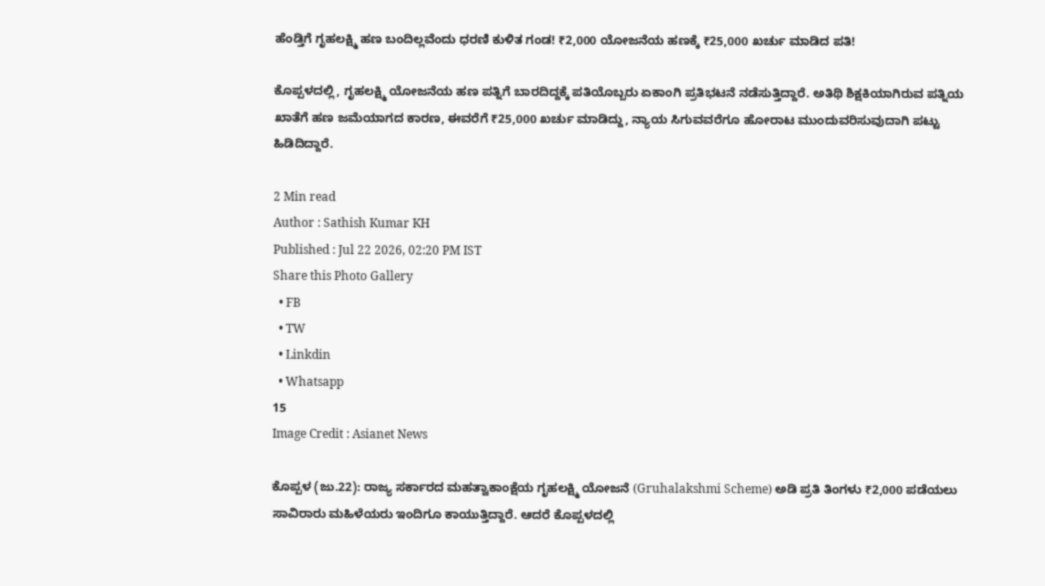ಹೆಂಡ್ತಿಗೆ ಗೃಹಲಕ್ಷ್ಮಿ ಹಣ ಬಂದಿಲ್ಲವೆಂದು ಧರಣಿ ಕುಳಿತ ಗಂಡ! ₹2,000 ಯೋಜನೆಯ ಹಣಕ್ಕೆ ₹25,000 ಖರ್ಚು ಮಾಡಿದ ಪತಿ!

ಕೊಪ್ಪಳದಲ್ಲಿ, ಗೃಹಲಕ್ಷ್ಮಿ ಯೋಜನೆಯ ಹಣ ಪತ್ನಿಗೆ ಬಾರದಿದ್ದಕ್ಕೆ ಪತಿಯೊಬ್ಬರು ಏಕಾಂಗಿ ಪ್ರತಿಭಟನೆ ನಡೆಸುತ್ತಿದ್ದಾರೆ. ಅತಿಥಿ ಶಿಕ್ಷಕಿಯಾಗಿರುವ ಪತ್ನಿಯ ಖಾತೆಗೆ ಹಣ ಜಮೆಯಾಗದ ಕಾರಣ, ಈವರೆಗೆ ₹25,000 ಖರ್ಚು ಮಾಡಿದ್ದು, ನ್ಯಾಯ ಸಿಗುವವರೆಗೂ ಹೋರಾಟ ಮುಂದುವರಿಸುವುದಾಗಿ ಪಟ್ಟು ಹಿಡಿದಿದ್ದಾರೆ.

2 Min read
Author : Sathish Kumar KH
Published : Jul 22 2026, 02:20 PM IST
Share this Photo Gallery
  • FB
  • TW
  • Linkdin
  • Whatsapp
15
Image Credit : Asianet News

ಕೊಪ್ಪಳ (ಜು.22): ರಾಜ್ಯ ಸರ್ಕಾರದ ಮಹತ್ವಾಕಾಂಕ್ಷೆಯ ಗೃಹಲಕ್ಷ್ಮಿ ಯೋಜನೆ (Gruhalakshmi Scheme) ಅಡಿ ಪ್ರತಿ ತಿಂಗಳು ₹2,000 ಪಡೆಯಲು ಸಾವಿರಾರು ಮಹಿಳೆಯರು ಇಂದಿಗೂ ಕಾಯುತ್ತಿದ್ದಾರೆ. ಆದರೆ ಕೊಪ್ಪಳದಲ್ಲಿ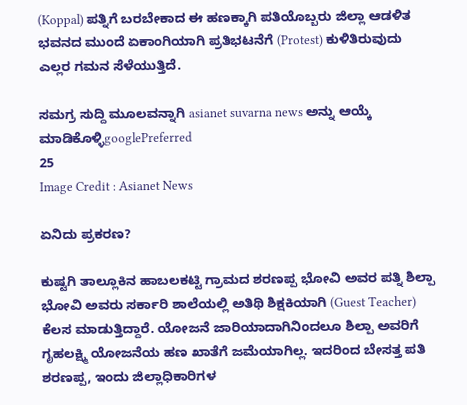(Koppal) ಪತ್ನಿಗೆ ಬರಬೇಕಾದ ಈ ಹಣಕ್ಕಾಗಿ ಪತಿಯೊಬ್ಬರು ಜಿಲ್ಲಾ ಆಡಳಿತ ಭವನದ ಮುಂದೆ ಏಕಾಂಗಿಯಾಗಿ ಪ್ರತಿಭಟನೆಗೆ (Protest) ಕುಳಿತಿರುವುದು ಎಲ್ಲರ ಗಮನ ಸೆಳೆಯುತ್ತಿದೆ.

ಸಮಗ್ರ ಸುದ್ದಿ ಮೂಲವನ್ನಾಗಿ asianet suvarna news ಅನ್ನು ಆಯ್ಕೆ ಮಾಡಿಕೊಳ್ಳಿgooglePreferred
25
Image Credit : Asianet News

ಏನಿದು ಪ್ರಕರಣ?

ಕುಷ್ಟಗಿ ತಾಲ್ಲೂಕಿನ ಹಾಬಲಕಟ್ಟಿ ಗ್ರಾಮದ ಶರಣಪ್ಪ ಭೋವಿ ಅವರ ಪತ್ನಿ ಶಿಲ್ಪಾ ಭೋವಿ ಅವರು ಸರ್ಕಾರಿ ಶಾಲೆಯಲ್ಲಿ ಅತಿಥಿ ಶಿಕ್ಷಕಿಯಾಗಿ (Guest Teacher) ಕೆಲಸ ಮಾಡುತ್ತಿದ್ದಾರೆ. ಯೋಜನೆ ಜಾರಿಯಾದಾಗಿನಿಂದಲೂ ಶಿಲ್ಪಾ ಅವರಿಗೆ ಗೃಹಲಕ್ಷ್ಮಿ ಯೋಜನೆಯ ಹಣ ಖಾತೆಗೆ ಜಮೆಯಾಗಿಲ್ಲ. ಇದರಿಂದ ಬೇಸತ್ತ ಪತಿ ಶರಣಪ್ಪ, ಇಂದು ಜಿಲ್ಲಾಧಿಕಾರಿಗಳ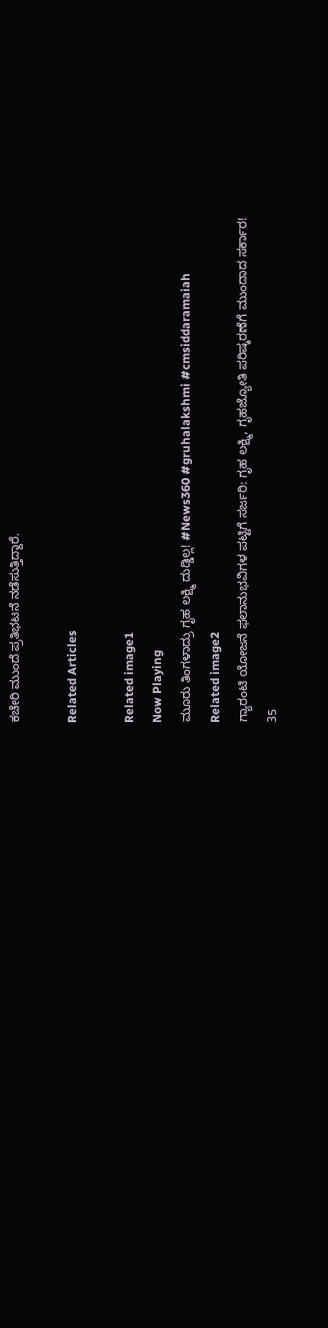ಕಚೇರಿ ಮುಂದೆ ಪ್ರತಿಭಟನೆ ನಡೆಸುತ್ತಿದ್ದಾರೆ.

Related Articles

Related image1
Now Playing
ಮೂರು ತಿಂಗಳಾದ್ರು ಗೃಹ ಲಕ್ಷ್ಮಿ ದುಡ್ಡಿಲ್ಲ! #News360 #gruhalakshmi #cmsiddaramaiah
Related image2
ಗ್ಯಾರಂಟಿ ಯೋಜನೆ ಫಲಾನುಭವಿಗಳ ಪಟ್ಟಿಗೆ ಸರ್ಜರಿ: ಗೃಹ ಲಕ್ಷ್ಮಿ, ಗೃಹಜ್ಯೋತಿ ಪರಿಷ್ಕರಣೆಗೆ ಮುಂದಾದ ಸರ್ಕಾರ!
35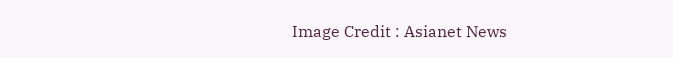Image Credit : Asianet News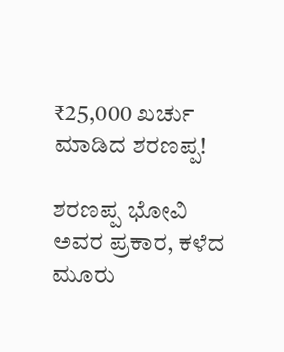₹25,000 ಖರ್ಚು ಮಾಡಿದ ಶರಣಪ್ಪ!

ಶರಣಪ್ಪ ಭೋವಿ ಅವರ ಪ್ರಕಾರ, ಕಳೆದ ಮೂರು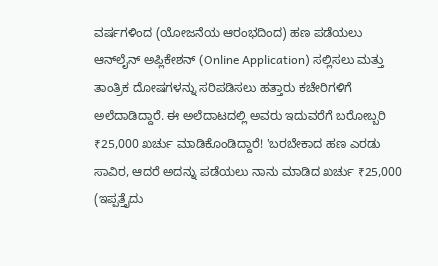ವರ್ಷಗಳಿಂದ (ಯೋಜನೆಯ ಆರಂಭದಿಂದ) ಹಣ ಪಡೆಯಲು ಆನ್‌ಲೈನ್ ಅಪ್ಲಿಕೇಶನ್ (Online Application) ಸಲ್ಲಿಸಲು ಮತ್ತು ತಾಂತ್ರಿಕ ದೋಷಗಳನ್ನು ಸರಿಪಡಿಸಲು ಹತ್ತಾರು ಕಚೇರಿಗಳಿಗೆ ಅಲೆದಾಡಿದ್ದಾರೆ. ಈ ಅಲೆದಾಟದಲ್ಲಿ ಅವರು ಇದುವರೆಗೆ ಬರೋಬ್ಬರಿ ₹25,000 ಖರ್ಚು ಮಾಡಿಕೊಂಡಿದ್ದಾರೆ! 'ಬರಬೇಕಾದ ಹಣ ಎರಡು ಸಾವಿರ, ಆದರೆ ಅದನ್ನು ಪಡೆಯಲು ನಾನು ಮಾಡಿದ ಖರ್ಚು ₹25,000 (ಇಪ್ಪತ್ತೈದು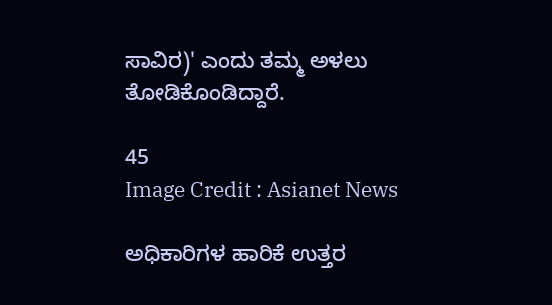ಸಾವಿರ)' ಎಂದು ತಮ್ಮ ಅಳಲು ತೋಡಿಕೊಂಡಿದ್ದಾರೆ.

45
Image Credit : Asianet News

ಅಧಿಕಾರಿಗಳ ಹಾರಿಕೆ ಉತ್ತರ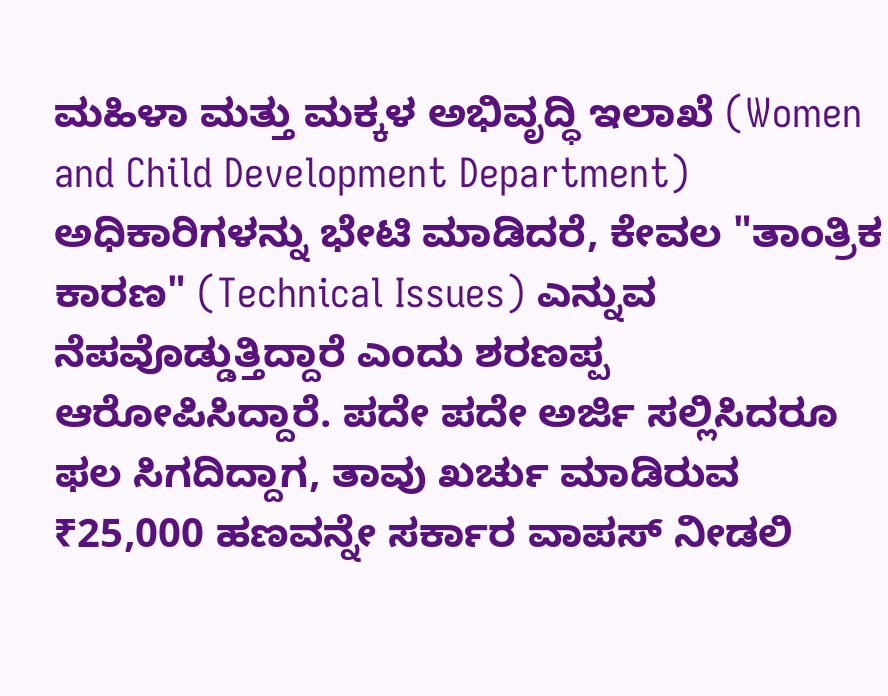ಮಹಿಳಾ ಮತ್ತು ಮಕ್ಕಳ ಅಭಿವೃದ್ಧಿ ಇಲಾಖೆ (Women and Child Development Department) ಅಧಿಕಾರಿಗಳನ್ನು ಭೇಟಿ ಮಾಡಿದರೆ, ಕೇವಲ "ತಾಂತ್ರಿಕ ಕಾರಣ" (Technical Issues) ಎನ್ನುವ ನೆಪವೊಡ್ಡುತ್ತಿದ್ದಾರೆ ಎಂದು ಶರಣಪ್ಪ ಆರೋಪಿಸಿದ್ದಾರೆ. ಪದೇ ಪದೇ ಅರ್ಜಿ ಸಲ್ಲಿಸಿದರೂ ಫಲ ಸಿಗದಿದ್ದಾಗ, ತಾವು ಖರ್ಚು ಮಾಡಿರುವ ₹25,000 ಹಣವನ್ನೇ ಸರ್ಕಾರ ವಾಪಸ್ ನೀಡಲಿ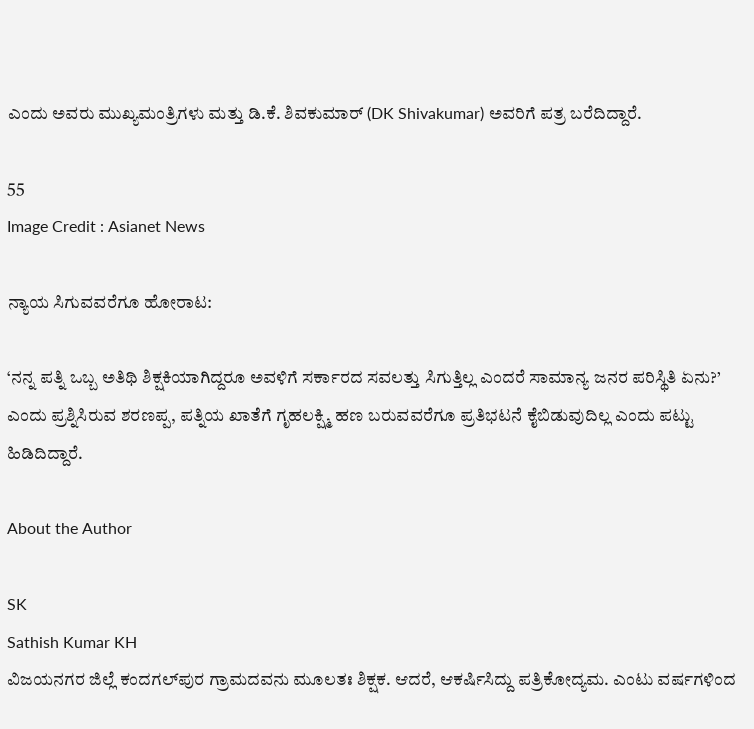ಎಂದು ಅವರು ಮುಖ್ಯಮಂತ್ರಿಗಳು ಮತ್ತು ಡಿ.ಕೆ. ಶಿವಕುಮಾರ್ (DK Shivakumar) ಅವರಿಗೆ ಪತ್ರ ಬರೆದಿದ್ದಾರೆ.

55
Image Credit : Asianet News

ನ್ಯಾಯ ಸಿಗುವವರೆಗೂ ಹೋರಾಟ:

‘ನನ್ನ ಪತ್ನಿ ಒಬ್ಬ ಅತಿಥಿ ಶಿಕ್ಷಕಿಯಾಗಿದ್ದರೂ ಅವಳಿಗೆ ಸರ್ಕಾರದ ಸವಲತ್ತು ಸಿಗುತ್ತಿಲ್ಲ ಎಂದರೆ ಸಾಮಾನ್ಯ ಜನರ ಪರಿಸ್ಥಿತಿ ಏನು?’ ಎಂದು ಪ್ರಶ್ನಿಸಿರುವ ಶರಣಪ್ಪ, ಪತ್ನಿಯ ಖಾತೆಗೆ ಗೃಹಲಕ್ಷ್ಮಿ ಹಣ ಬರುವವರೆಗೂ ಪ್ರತಿಭಟನೆ ಕೈಬಿಡುವುದಿಲ್ಲ ಎಂದು ಪಟ್ಟು ಹಿಡಿದಿದ್ದಾರೆ.

About the Author

SK
Sathish Kumar KH
ವಿಜಯನಗರ ಜಿಲ್ಲೆ ಕಂದಗಲ್‌ಪುರ ಗ್ರಾಮದವನು ಮೂಲತಃ ಶಿಕ್ಷಕ. ಆದರೆ, ಆಕರ್ಷಿಸಿದ್ದು ಪತ್ರಿಕೋದ್ಯಮ. ಎಂಟು ವರ್ಷಗಳಿಂದ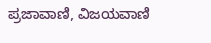ಪ್ರಜಾವಾಣಿ, ವಿಜಯವಾಣಿ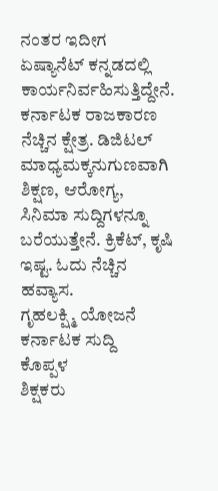ನಂತರ ಇದೀಗ ಏಷ್ಯಾನೆಟ್ ಕನ್ನಡದಲ್ಲಿ ಕಾರ್ಯನಿರ್ವಹಿಸುತ್ತಿದ್ದೇನೆ. ಕರ್ನಾಟಕ ರಾಜಕಾರಣ ನೆಚ್ಚಿನ ಕ್ಷೇತ್ರ. ಡಿಜಿಟಲ್ ಮಾಧ್ಯಮಕ್ಕನುಗುಣವಾಗಿ ಶಿಕ್ಷಣ, ಆರೋಗ್ಯ, ಸಿನಿಮಾ ಸುದ್ದಿಗಳನ್ನೂ ಬರೆಯುತ್ತೇನೆ. ಕ್ರಿಕೆಟ್, ಕೃಷಿ ಇಷ್ಟ. ಓದು ನೆಚ್ಚಿನ ಹವ್ಯಾಸ.
ಗೃಹಲಕ್ಷ್ಮಿ ಯೋಜನೆ
ಕರ್ನಾಟಕ ಸುದ್ದಿ
ಕೊಪ್ಪಳ
ಶಿಕ್ಷಕರು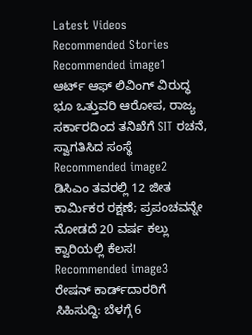Latest Videos
Recommended Stories
Recommended image1
ಆರ್ಟ್ ಆಫ್ ಲಿವಿಂಗ್ ವಿರುದ್ಧ ಭೂ ಒತ್ತುವರಿ ಆರೋಪ, ರಾಜ್ಯ ಸರ್ಕಾರದಿಂದ ತನಿಖೆಗೆ SIT ರಚನೆ, ಸ್ವಾಗತಿಸಿದ ಸಂಸ್ಥೆ
Recommended image2
ಡಿಸಿಎಂ ತವರಲ್ಲಿ 12 ಜೀತ ಕಾರ್ಮಿಕರ ರಕ್ಷಣೆ; ಪ್ರಪಂಚವನ್ನೇ ನೋಡದೆ 20 ವರ್ಷ ಕಲ್ಲು ಕ್ವಾರಿಯಲ್ಲಿ ಕೆಲಸ!
Recommended image3
ರೇಷನ್ ಕಾರ್ಡ್‌ದಾರರಿಗೆ ಸಿಹಿಸುದ್ದಿ: ಬೆಳಗ್ಗೆ 6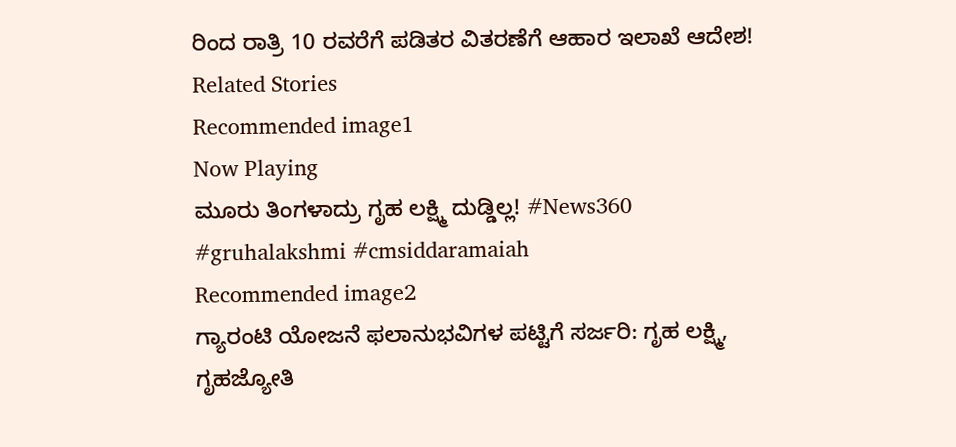ರಿಂದ ರಾತ್ರಿ 10 ರವರೆಗೆ ಪಡಿತರ ವಿತರಣೆಗೆ ಆಹಾರ ಇಲಾಖೆ ಆದೇಶ!
Related Stories
Recommended image1
Now Playing
ಮೂರು ತಿಂಗಳಾದ್ರು ಗೃಹ ಲಕ್ಷ್ಮಿ ದುಡ್ಡಿಲ್ಲ! #News360 #gruhalakshmi #cmsiddaramaiah
Recommended image2
ಗ್ಯಾರಂಟಿ ಯೋಜನೆ ಫಲಾನುಭವಿಗಳ ಪಟ್ಟಿಗೆ ಸರ್ಜರಿ: ಗೃಹ ಲಕ್ಷ್ಮಿ, ಗೃಹಜ್ಯೋತಿ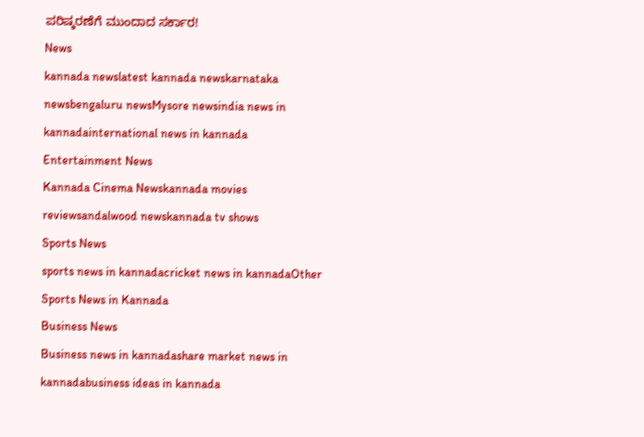ಪರಿಷ್ಕರಣೆಗೆ ಮುಂದಾದ ಸರ್ಕಾರ!
News
kannada newslatest kannada newskarnataka newsbengaluru newsMysore newsindia news in kannadainternational news in kannada
Entertainment News
Kannada Cinema Newskannada movies reviewsandalwood newskannada tv shows
Sports News
sports news in kannadacricket news in kannadaOther Sports News in Kannada
Business News
Business news in kannadashare market news in kannadabusiness ideas in kannada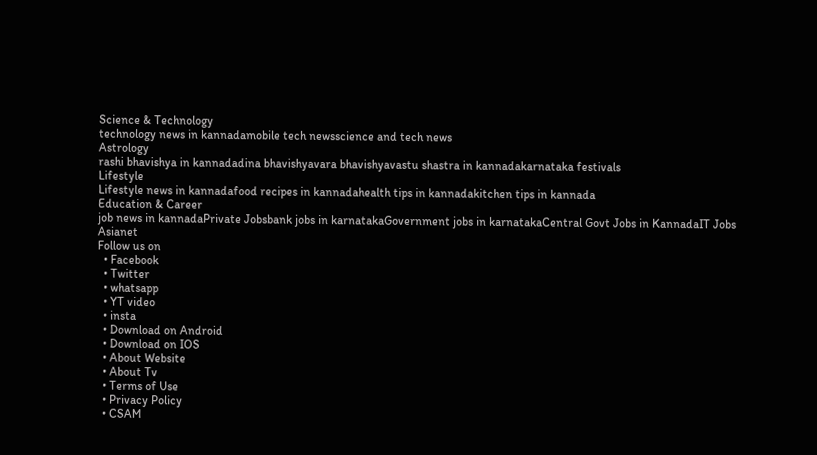Science & Technology
technology news in kannadamobile tech newsscience and tech news
Astrology
rashi bhavishya in kannadadina bhavishyavara bhavishyavastu shastra in kannadakarnataka festivals
Lifestyle
Lifestyle news in kannadafood recipes in kannadahealth tips in kannadakitchen tips in kannada
Education & Career
job news in kannadaPrivate Jobsbank jobs in karnatakaGovernment jobs in karnatakaCentral Govt Jobs in KannadaIT Jobs
Asianet
Follow us on
  • Facebook
  • Twitter
  • whatsapp
  • YT video
  • insta
  • Download on Android
  • Download on IOS
  • About Website
  • About Tv
  • Terms of Use
  • Privacy Policy
  • CSAM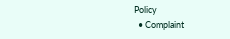Policy
  • Complaint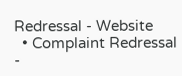Redressal - Website
  • Complaint Redressal -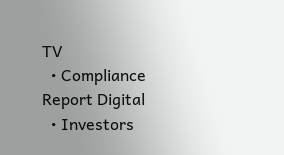TV
  • Compliance Report Digital
  • Investors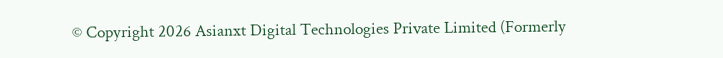© Copyright 2026 Asianxt Digital Technologies Private Limited (Formerly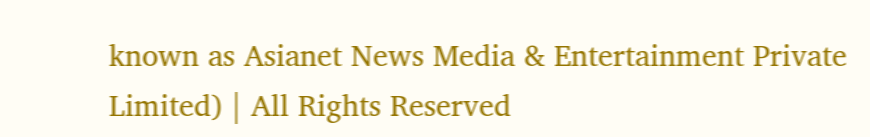known as Asianet News Media & Entertainment Private Limited) | All Rights Reserved